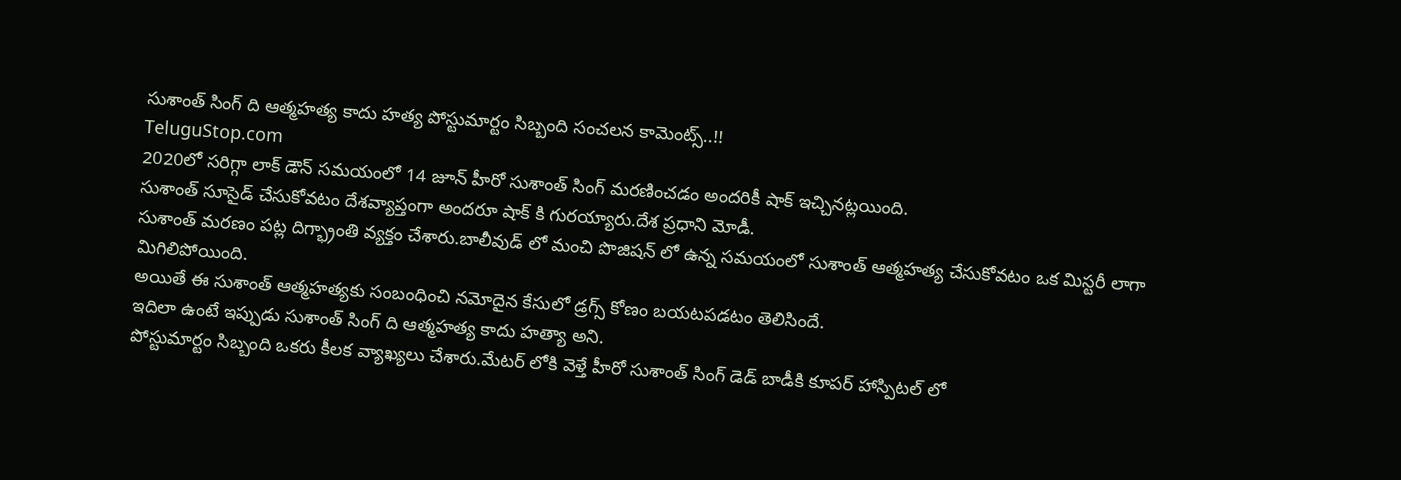సుశాంత్ సింగ్ ది ఆత్మహత్య కాదు హత్య పోస్టుమార్టం సిబ్బంది సంచలన కామెంట్స్..!!
TeluguStop.com
2020లో సరిగ్గా లాక్ డౌన్ సమయంలో 14 జూన్ హీరో సుశాంత్ సింగ్ మరణించడం అందరికీ షాక్ ఇచ్చినట్లయింది.
సుశాంత్ సూసైడ్ చేసుకోవటం దేశవ్యాప్తంగా అందరూ షాక్ కి గురయ్యారు.దేశ ప్రధాని మోడీ.
సుశాంత్ మరణం పట్ల దిగ్భ్రాంతి వ్యక్తం చేశారు.బాలీవుడ్ లో మంచి పొజిషన్ లో ఉన్న సమయంలో సుశాంత్ ఆత్మహత్య చేసుకోవటం ఒక మిస్టరీ లాగా మిగిలిపోయింది.
అయితే ఈ సుశాంత్ ఆత్మహత్యకు సంబంధించి నమోదైన కేసులో డ్రగ్స్ కోణం బయటపడటం తెలిసిందే.
ఇదిలా ఉంటే ఇప్పుడు సుశాంత్ సింగ్ ది ఆత్మహత్య కాదు హత్యా అని.
పోస్టుమార్టం సిబ్బంది ఒకరు కీలక వ్యాఖ్యలు చేశారు.మేటర్ లోకి వెళ్తే హీరో సుశాంత్ సింగ్ డెడ్ బాడీకి కూపర్ హాస్పిటల్ లో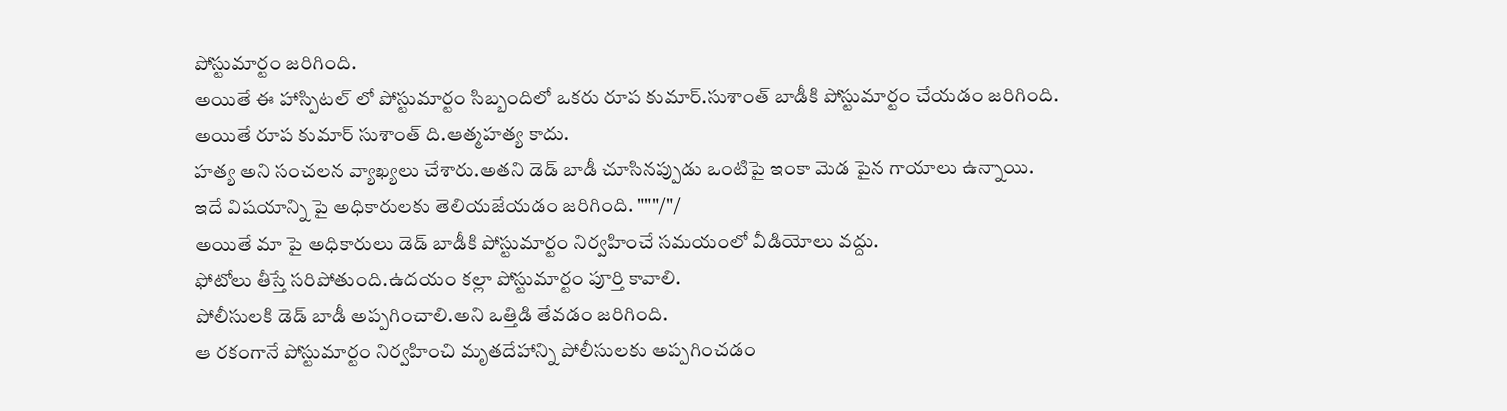పోస్టుమార్టం జరిగింది.
అయితే ఈ హాస్పిటల్ లో పోస్టుమార్టం సిబ్బందిలో ఒకరు రూప కుమార్.సుశాంత్ బాడీకి పోస్టుమార్టం చేయడం జరిగింది.
అయితే రూప కుమార్ సుశాంత్ ది.ఆత్మహత్య కాదు.
హత్య అని సంచలన వ్యాఖ్యలు చేశారు.అతని డెడ్ బాడీ చూసినప్పుడు ఒంటిపై ఇంకా మెడ పైన గాయాలు ఉన్నాయి.
ఇదే విషయాన్ని పై అధికారులకు తెలియజేయడం జరిగింది. """/"/
అయితే మా పై అధికారులు డెడ్ బాడీకి పోస్టుమార్టం నిర్వహించే సమయంలో వీడియోలు వద్దు.
ఫోటోలు తీస్తే సరిపోతుంది.ఉదయం కల్లా పోస్టుమార్టం పూర్తి కావాలి.
పోలీసులకి డెడ్ బాడీ అప్పగించాలి.అని ఒత్తిడి తేవడం జరిగింది.
ఆ రకంగానే పోస్టుమార్టం నిర్వహించి మృతదేహాన్ని పోలీసులకు అప్పగించడం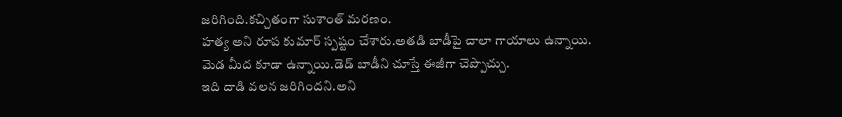జరిగింది.కచ్చితంగా సుశాంత్ మరణం.
హత్య అని రూప కుమార్ స్పష్టం చేశారు.అతడి బాడీపై చాలా గాయాలు ఉన్నాయి.
మెడ మీద కూడా ఉన్నాయి.డెడ్ బాడీని చూస్తే ఈజీగా చెప్పొచ్చు.
ఇది దాడి వలన జరిగిందని.అని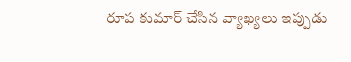రూప కుమార్ చేసిన వ్యాఖ్యలు ఇప్పుడు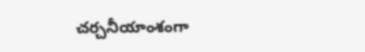చర్చనీయాంశంగా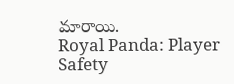మారాయి.
Royal Panda: Player Safety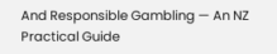And Responsible Gambling — An NZ Practical Guide